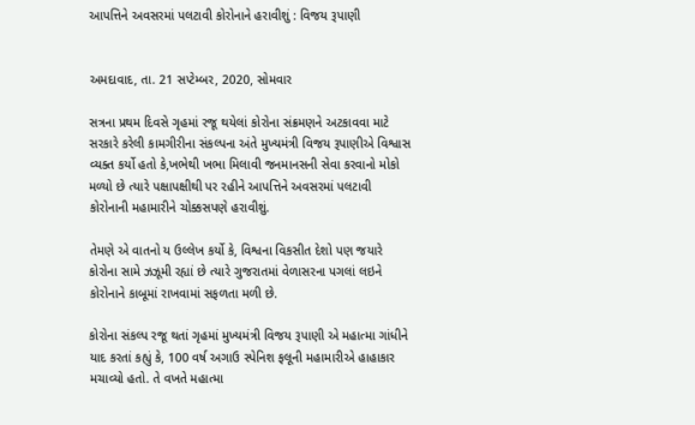આપત્તિને અવસરમાં પલટાવી કોરોનાને હરાવીશું : વિજય રૂપાણી


અમદાવાદ, તા. 21 સપ્ટેમ્બર, 2020, સોમવાર

સત્રના પ્રથમ દિવસે ગૃહમાં રજૂ થયેલાં કોરોના સંક્રમણને અટકાવવા માટે સરકારે કરેલી કામગીરીના સંકલ્પના અંતે મુખ્યમંત્રી વિજય રૂપાણીએ વિશ્વાસ વ્યક્ત કર્યો હતો કે,ખભેથી ખભા મિલાવી જનમાનસની સેવા કરવાનો મોકો મળ્યો છે ત્યારે પક્ષાપક્ષીથી પર રહીને આપત્તિને અવસરમાં પલટાવી કોરોનાની મહામારીને ચોક્કસપણે હરાવીશું.

તેમણે એ વાતનો ય ઉલ્લેખ કર્યો કે, વિશ્વના વિકસીત દેશો પણ જયારે કોરોના સામે ઝઝૂમી રહ્યાં છે ત્યારે ગુજરાતમાં વેળાસરના પગલાં લઇને કોરોનાને કાબૂમાં રાખવામાં સફળતા મળી છે.

કોરોના સંકલ્પ રજૂ થતાં ગૃહમાં મુખ્યમંત્રી વિજય રૂપાણી એ મહાત્મા ગાંધીને યાદ કરતાં કહ્યું કે, 100 વર્ષ અગાઉ સ્પેનિશ ફલૂની મહામારીએ હાહાકાર મચાવ્યો હતો. તે વખતે મહાત્મા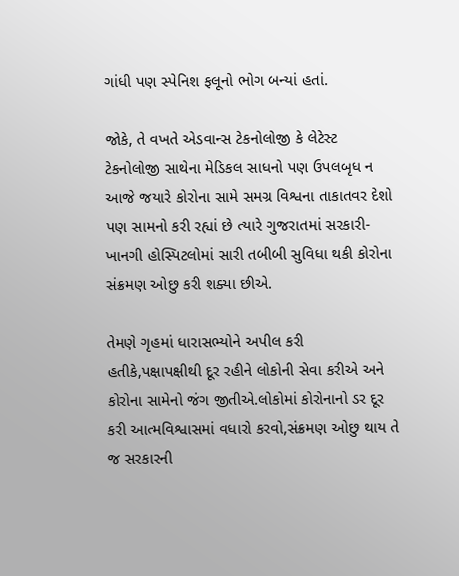ગાંધી પણ સ્પેનિશ ફલૂનો ભોગ બન્યાં હતાં.

જોકે, તે વખતે એડવાન્સ ટેકનોલોજી કે લેટેસ્ટ ટેકનોલોજી સાથેના મેડિકલ સાધનો પણ ઉપલબૃધ ન આજે જયારે કોરોના સામે સમગ્ર વિશ્વના તાકાતવર દેશો પણ સામનો કરી રહ્યાં છે ત્યારે ગુજરાતમાં સરકારી-ખાનગી હોસ્પિટલોમાં સારી તબીબી સુવિધા થકી કોરોના સંક્રમણ ઓછુ કરી શક્યા છીએ.

તેમણે ગૃહમાં ધારાસભ્યોને અપીલ કરી હતીકે,પક્ષાપક્ષીથી દૂર રહીને લોકોની સેવા કરીએ અને કોરોના સામેનો જંગ જીતીએ.લોકોમાં કોરોનાનો ડર દૂર કરી આત્મવિશ્વાસમાં વધારો કરવો,સંક્રમણ ઓછુ થાય તે જ સરકારની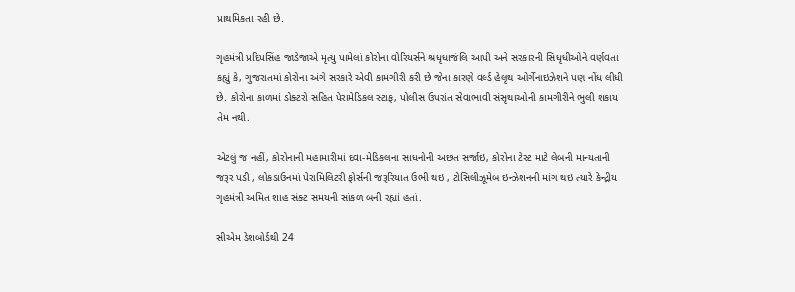પ્રાથમિકતા રહી છે.

ગૃહમંત્રી પ્રદિપસિંહ જાડેજાએ મૃત્યુ પામેલાં કોરોના વોરિયર્સને શ્રધૃધાજંલિ આપી અને સરકારની સિધૃધીઓને વર્ણવતા કહ્યું કે, ગુજરાતમાં કોરોના અંગે સરકારે એવી કામગીરી કરી છે જેના કારણે વર્લ્ડ હેલૃથ ઓર્ગેનાઇઝેશને પણ નોંધ લીધી છે. કોરોના કાળમાં ડોક્ટરો સહિત પેરામેડિકલ સ્ટાફ, પોલીસ ઉપરાંત સેવાભાવી સંસૃથાઓની કામગીરીને ભુલી શકાય તેમ નથી.

એટલું જ નહીં, કોરોનાની મહામારીમાં દવા-મેડિકલના સાધનોની અછત સર્જાઇ, કોરોના ટેસ્ટ માટે લેબની માન્યતાની જરૂર પડી , લોકડાઉનમાં પેરામિલિટરી ફોર્સની જરૂરિયાત ઉભી થઇ , ટોસિલીઝૂમેબ ઇન્ઝેશનની માંગ થઇ ત્યારે કેન્દ્રીય ગૃહમંત્રી અમિત શાહ સંક્ટ સમયની સાંકળ બની રહ્યાં હતાં.

સીએમ ડેશબોર્ડથી 24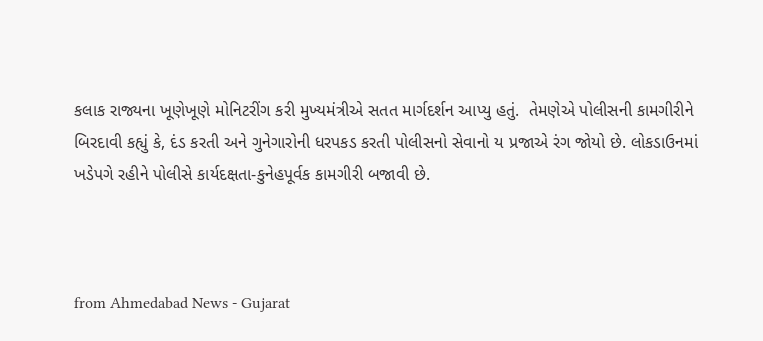કલાક રાજ્યના ખૂણેખૂણે મોનિટરીંગ કરી મુખ્યમંત્રીએ સતત માર્ગદર્શન આપ્યુ હતું.  તેમણેએ પોલીસની કામગીરીને બિરદાવી કહ્યું કે, દંડ કરતી અને ગુનેગારોની ધરપકડ કરતી પોલીસનો સેવાનો ય પ્રજાએ રંગ જોયો છે. લોકડાઉનમાં ખડેપગે રહીને પોલીસે કાર્યદક્ષતા-કુનેહપૂર્વક કામગીરી બજાવી છે.



from Ahmedabad News - Gujarat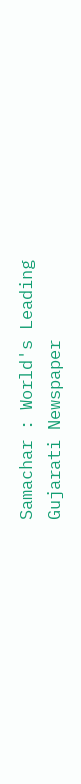Samachar : World's Leading Gujarati Newspaper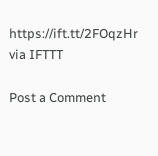https://ift.tt/2FOqzHr
via IFTTT

Post a Comment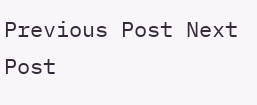Previous Post Next Post